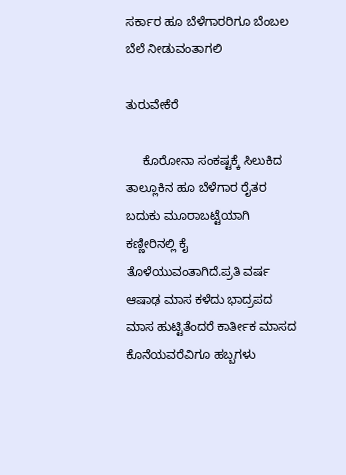ಸರ್ಕಾರ ಹೂ ಬೆಳೆಗಾರರಿಗೂ ಬೆಂಬಲ ಬೆಲೆ ನೀಡುವಂತಾಗಲಿ

ತುರುವೇಕೆರೆ

     ಕೊರೋನಾ ಸಂಕಷ್ಟಕ್ಕೆ ಸಿಲುಕಿದ ತಾಲ್ಲೂಕಿನ ಹೂ ಬೆಳೆಗಾರ ರೈತರ ಬದುಕು ಮೂರಾಬಟ್ಟೆಯಾಗಿ ಕಣ್ಣೀರಿನಲ್ಲಿ ಕೈ ತೊಳೆಯುವಂತಾಗಿದೆ.ಪ್ರತಿ ವರ್ಷ ಆಷಾಢ ಮಾಸ ಕಳೆದು ಭಾದ್ರಪದ ಮಾಸ ಹುಟ್ಟಿತೆಂದರೆ ಕಾರ್ತೀಕ ಮಾಸದ ಕೊನೆಯವರೆವಿಗೂ ಹಬ್ಬಗಳು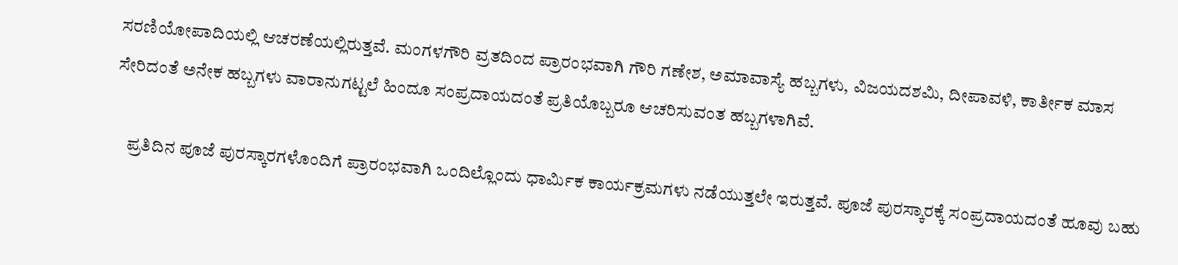ಸರಣಿಯೋಪಾದಿಯಲ್ಲಿ ಆಚರಣೆಯಲ್ಲಿರುತ್ತವೆ. ಮಂಗಳಗೌರಿ ವ್ರತದಿಂದ ಪ್ರಾರಂಭವಾಗಿ ಗೌರಿ ಗಣೇಶ, ಅಮಾವಾಸ್ಯೆ ಹಬ್ಬಗಳು, ವಿಜಯದಶಮಿ, ದೀಪಾವಳಿ, ಕಾರ್ತೀಕ ಮಾಸ ಸೇರಿದಂತೆ ಅನೇಕ ಹಬ್ಬಗಳು ವಾರಾನುಗಟ್ಟಲೆ ಹಿಂದೂ ಸಂಪ್ರದಾಯದಂತೆ ಪ್ರತಿಯೊಬ್ಬರೂ ಆಚರಿಸುವಂತ ಹಬ್ಬಗಳಾಗಿವೆ.

    ಪ್ರತಿದಿನ ಪೂಜೆ ಪುರಸ್ಕಾರಗಳೊಂದಿಗೆ ಪ್ರಾರಂಭವಾಗಿ ಒಂದಿಲ್ಲೊಂದು ಧಾರ್ಮಿಕ ಕಾರ್ಯಕ್ರಮಗಳು ನಡೆಯುತ್ತಲೇ ಇರುತ್ತವೆ. ಪೂಜೆ ಪುರಸ್ಕಾರಕ್ಕೆ ಸಂಪ್ರದಾಯದಂತೆ ಹೂವು ಬಹು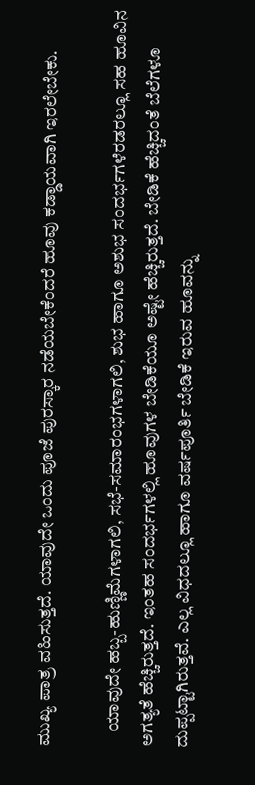ಮುಖ್ಯ ಪಾತ್ರ ವಹಿಸುತ್ತದೆ. ಯಾವುದೇ ಒಂದು ಪೂಜೆ ಪುರಸ್ಕಾರ ನಡೆಯಬೇಕೆಂದರೆ ಹೂವು ಕಡ್ಡಾಯವಾಗಿ ಇರಲೇಬೇಕು.

    ಯಾವುದೇ ಹಬ್ಬ-ಹುಣ್ಣಿಮೆಗಳಾಗಲಿ, ಸಭೆ-ಸಮಾರಂಭಗಳಾಗಲಿ, ಶುಭ ಹಾಗೂ ಅಶುಭ ಸಂದರ್ಭಗಳೆರಡರಲ್ಲೂ ಸಹ ಹೂವಿನ ಅಗತ್ಯತೆ ಹೆಚ್ಚಿರುತ್ತದೆ. ಇಂತಹ ಸಂದರ್ಭಗಳಲ್ಲಿ ಹೂವುಗಳ ಬೇಡಿಕೆಯೂ ಅಷ್ಟೇ ಹೆಚ್ಚಿರುತ್ತದೆ. ಬೇಡಿಕೆ ಹೆಚ್ಚಿದಂತೆ ಬೆಲೆಗಳೂ ದುಪ್ಪಟ್ಟಾಗಿರುತ್ತವೆ. ಎಲ್ಲ ವಿಧದಲ್ಲೂ ಹಾಗೂ ವರ್ಷಪೂರ್ತಿ ಬೇಡಿಕೆ ಇರುವ ಹೂವನ್ನು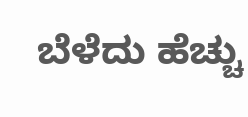ಬೆಳೆದು ಹೆಚ್ಚು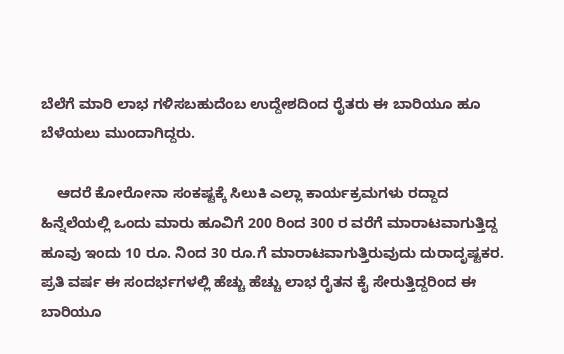ಬೆಲೆಗೆ ಮಾರಿ ಲಾಭ ಗಳಿಸಬಹುದೆಂಬ ಉದ್ದೇಶದಿಂದ ರೈತರು ಈ ಬಾರಿಯೂ ಹೂ ಬೆಳೆಯಲು ಮುಂದಾಗಿದ್ದರು.

    ಆದರೆ ಕೋರೋನಾ ಸಂಕಷ್ಟಕ್ಕೆ ಸಿಲುಕಿ ಎಲ್ಲಾ ಕಾರ್ಯಕ್ರಮಗಳು ರದ್ದಾದ ಹಿನ್ನೆಲೆಯಲ್ಲಿ ಒಂದು ಮಾರು ಹೂವಿಗೆ 200 ರಿಂದ 300 ರ ವರೆಗೆ ಮಾರಾಟವಾಗುತ್ತಿದ್ದ ಹೂವು ಇಂದು 10 ರೂ. ನಿಂದ 30 ರೂ.ಗೆ ಮಾರಾಟವಾಗುತ್ತಿರುವುದು ದುರಾದೃಷ್ಟಕರ. ಪ್ರತಿ ವರ್ಷ ಈ ಸಂದರ್ಭಗಳಲ್ಲಿ ಹೆಚ್ಚು ಹೆಚ್ಚು ಲಾಭ ರೈತನ ಕೈ ಸೇರುತ್ತಿದ್ದರಿಂದ ಈ ಬಾರಿಯೂ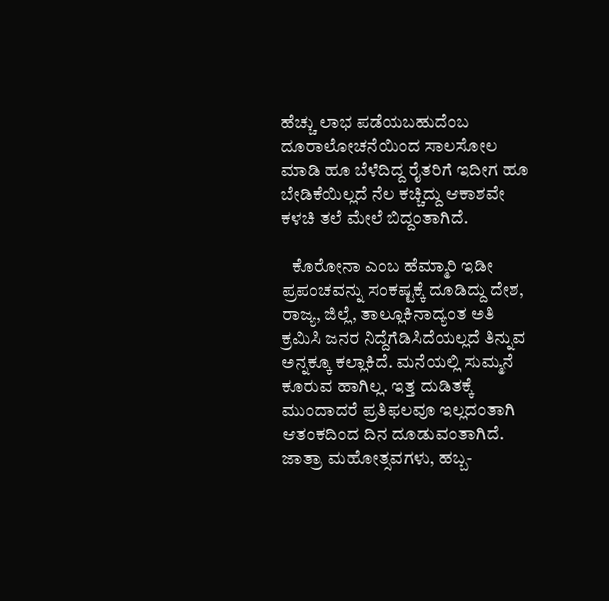ಹೆಚ್ಚು ಲಾಭ ಪಡೆಯಬಹುದೆಂಬ ದೂರಾಲೋಚನೆಯಿಂದ ಸಾಲಸೋಲ ಮಾಡಿ ಹೂ ಬೆಳೆದಿದ್ದ ರೈತರಿಗೆ ಇದೀಗ ಹೂ ಬೇಡಿಕೆಯಿಲ್ಲದೆ ನೆಲ ಕಚ್ಚಿದ್ದು ಆಕಾಶವೇ ಕಳಚಿ ತಲೆ ಮೇಲೆ ಬಿದ್ದಂತಾಗಿದೆ.

   ಕೊರೋನಾ ಎಂಬ ಹೆಮ್ಮಾರಿ ಇಡೀ ಪ್ರಪಂಚವನ್ನು ಸಂಕಷ್ಟಕ್ಕೆ ದೂಡಿದ್ದು ದೇಶ, ರಾಜ್ಯ, ಜಿಲ್ಲೆ, ತಾಲ್ಲೂಕಿನಾದ್ಯಂತ ಅತಿ ಕ್ರಮಿಸಿ ಜನರ ನಿದ್ದೆಗೆಡಿಸಿದೆಯಲ್ಲದೆ ತಿನ್ನುವ ಅನ್ನಕ್ಕೂ ಕಲ್ಲಾಕಿದೆ. ಮನೆಯಲ್ಲಿ ಸುಮ್ಮನೆ ಕೂರುವ ಹಾಗಿಲ್ಲ. ಇತ್ತ ದುಡಿತಕ್ಕೆ ಮುಂದಾದರೆ ಪ್ರತಿಫಲವೂ ಇಲ್ಲದಂತಾಗಿ ಆತಂಕದಿಂದ ದಿನ ದೂಡುವಂತಾಗಿದೆ. ಜಾತ್ರಾ ಮಹೋತ್ಸವಗಳು, ಹಬ್ಬ-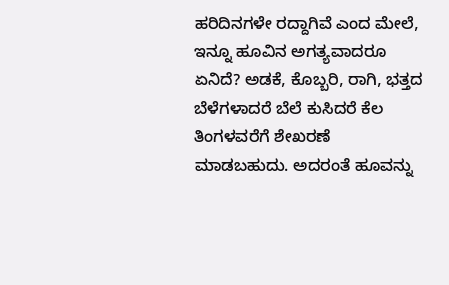ಹರಿದಿನಗಳೇ ರದ್ದಾಗಿವೆ ಎಂದ ಮೇಲೆ, ಇನ್ನೂ ಹೂವಿನ ಅಗತ್ಯವಾದರೂ ಏನಿದೆ? ಅಡಕೆ, ಕೊಬ್ಬರಿ, ರಾಗಿ, ಭತ್ತದ ಬೆಳೆಗಳಾದರೆ ಬೆಲೆ ಕುಸಿದರೆ ಕೆಲ ತಿಂಗಳವರೆಗೆ ಶೇಖರಣೆ ಮಾಡಬಹುದು. ಅದರಂತೆ ಹೂವನ್ನು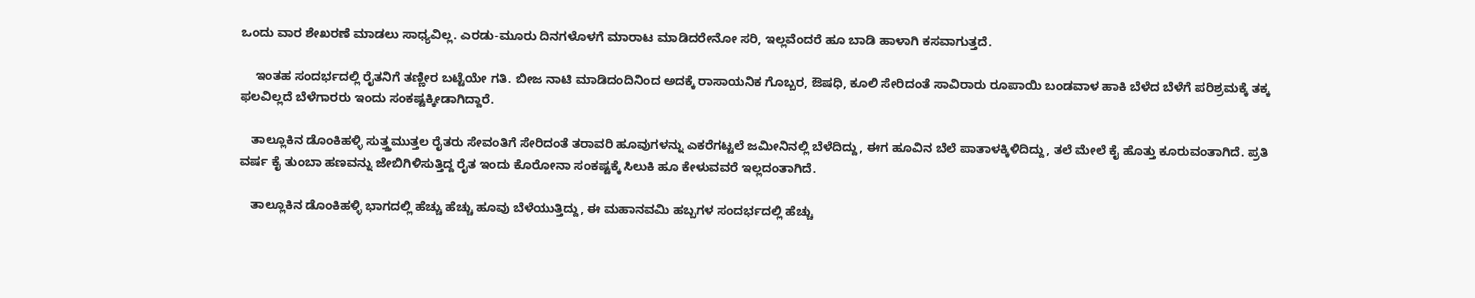ಒಂದು ವಾರ ಶೇಖರಣೆ ಮಾಡಲು ಸಾಧ್ಯವಿಲ್ಲ. ಎರಡು-ಮೂರು ದಿನಗಳೊಳಗೆ ಮಾರಾಟ ಮಾಡಿದರೇನೋ ಸರಿ, ಇಲ್ಲವೆಂದರೆ ಹೂ ಬಾಡಿ ಹಾಳಾಗಿ ಕಸವಾಗುತ್ತದೆ.

    ಇಂತಹ ಸಂದರ್ಭದಲ್ಲಿ ರೈತನಿಗೆ ತಣ್ಣೀರ ಬಟ್ಟೆಯೇ ಗತಿ. ಬೀಜ ನಾಟಿ ಮಾಡಿದಂದಿನಿಂದ ಅದಕ್ಕೆ ರಾಸಾಯನಿಕ ಗೊಬ್ಬರ, ಔಷಧಿ, ಕೂಲಿ ಸೇರಿದಂತೆ ಸಾವಿರಾರು ರೂಪಾಯಿ ಬಂಡವಾಳ ಹಾಕಿ ಬೆಳೆದ ಬೆಳೆಗೆ ಪರಿಶ್ರಮಕ್ಕೆ ತಕ್ಕ ಫಲವಿಲ್ಲದೆ ಬೆಳೆಗಾರರು ಇಂದು ಸಂಕಷ್ಟಕ್ಕೀಡಾಗಿದ್ದಾರೆ.

   ತಾಲ್ಲೂಕಿನ ಡೊಂಕಿಹಳ್ಳಿ ಸುತ್ತ್ತಮುತ್ತಲ ರೈತರು ಸೇವಂತಿಗೆ ಸೇರಿದಂತೆ ತರಾವರಿ ಹೂವುಗಳನ್ನು ಎಕರೆಗಟ್ಟಲೆ ಜಮೀನಿನಲ್ಲಿ ಬೆಳೆದಿದ್ದು, ಈಗ ಹೂವಿನ ಬೆಲೆ ಪಾತಾಳಕ್ಕಿಳಿದಿದ್ದು, ತಲೆ ಮೇಲೆ ಕೈ ಹೊತ್ತು ಕೂರುವಂತಾಗಿದೆ. ಪ್ರತಿ ವರ್ಷ ಕೈ ತುಂಬಾ ಹಣವನ್ನು ಜೇಬಿಗಿಳಿಸುತ್ತಿದ್ದ ರೈತ ಇಂದು ಕೊರೋನಾ ಸಂಕಷ್ಟಕ್ಕೆ ಸಿಲುಕಿ ಹೂ ಕೇಳುವವರೆ ಇಲ್ಲದಂತಾಗಿದೆ.

   ತಾಲ್ಲೂಕಿನ ಡೊಂಕಿಹಳ್ಳಿ ಭಾಗದಲ್ಲಿ ಹೆಚ್ಚು ಹೆಚ್ಚು ಹೂವು ಬೆಳೆಯುತ್ತಿದ್ದು, ಈ ಮಹಾನವಮಿ ಹಬ್ಬಗಳ ಸಂದರ್ಭದಲ್ಲಿ ಹೆಚ್ಚು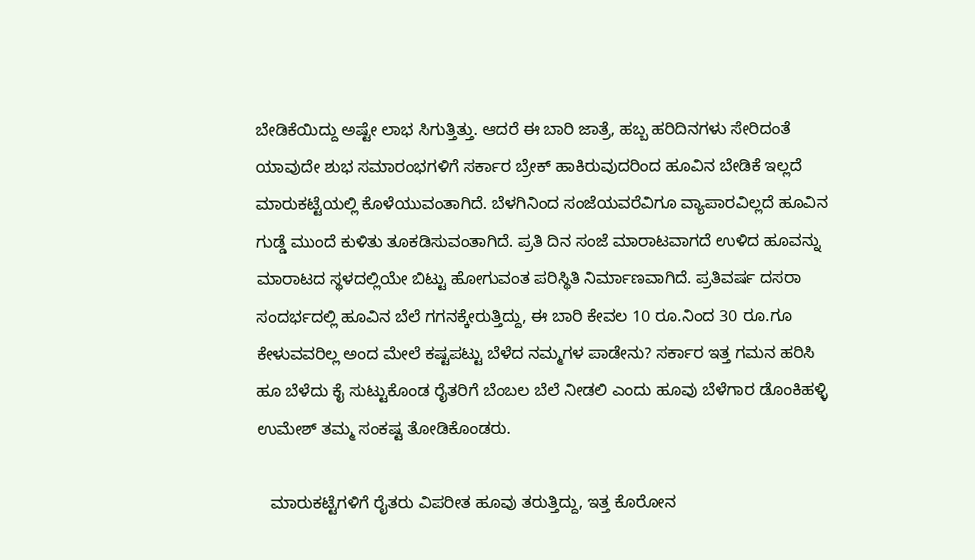ಬೇಡಿಕೆಯಿದ್ದು ಅಷ್ಟೇ ಲಾಭ ಸಿಗುತ್ತಿತ್ತು. ಆದರೆ ಈ ಬಾರಿ ಜಾತ್ರೆ, ಹಬ್ಬ ಹರಿದಿನಗಳು ಸೇರಿದಂತೆ ಯಾವುದೇ ಶುಭ ಸಮಾರಂಭಗಳಿಗೆ ಸರ್ಕಾರ ಬ್ರೇಕ್ ಹಾಕಿರುವುದರಿಂದ ಹೂವಿನ ಬೇಡಿಕೆ ಇಲ್ಲದೆ ಮಾರುಕಟ್ಟೆಯಲ್ಲಿ ಕೊಳೆಯುವಂತಾಗಿದೆ. ಬೆಳಗಿನಿಂದ ಸಂಜೆಯವರೆವಿಗೂ ವ್ಯಾಪಾರವಿಲ್ಲದೆ ಹೂವಿನ ಗುಡ್ಡೆ ಮುಂದೆ ಕುಳಿತು ತೂಕಡಿಸುವಂತಾಗಿದೆ. ಪ್ರತಿ ದಿನ ಸಂಜೆ ಮಾರಾಟವಾಗದೆ ಉಳಿದ ಹೂವನ್ನು ಮಾರಾಟದ ಸ್ಥಳದಲ್ಲಿಯೇ ಬಿಟ್ಟು ಹೋಗುವಂತ ಪರಿಸ್ಥಿತಿ ನಿರ್ಮಾಣವಾಗಿದೆ. ಪ್ರತಿವರ್ಷ ದಸರಾ ಸಂದರ್ಭದಲ್ಲಿ ಹೂವಿನ ಬೆಲೆ ಗಗನಕ್ಕೇರುತ್ತಿದ್ದು, ಈ ಬಾರಿ ಕೇವಲ 10 ರೂ.ನಿಂದ 30 ರೂ.ಗೂ ಕೇಳುವವರಿಲ್ಲ ಅಂದ ಮೇಲೆ ಕಷ್ಟಪಟ್ಟು ಬೆಳೆದ ನಮ್ಮಗಳ ಪಾಡೇನು? ಸರ್ಕಾರ ಇತ್ತ ಗಮನ ಹರಿಸಿ ಹೂ ಬೆಳೆದು ಕೈ ಸುಟ್ಟುಕೊಂಡ ರೈತರಿಗೆ ಬೆಂಬಲ ಬೆಲೆ ನೀಡಲಿ ಎಂದು ಹೂವು ಬೆಳೆಗಾರ ಡೊಂಕಿಹಳ್ಳಿ ಉಮೇಶ್ ತಮ್ಮ ಸಂಕಷ್ಟ ತೋಡಿಕೊಂಡರು.

   ಮಾರುಕಟ್ಟೆಗಳಿಗೆ ರೈತರು ವಿಪರೀತ ಹೂವು ತರುತ್ತಿದ್ದು, ಇತ್ತ ಕೊರೋನ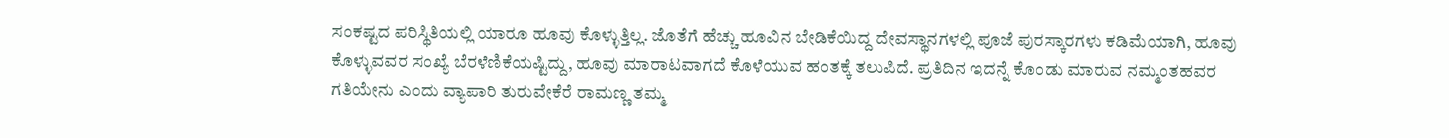ಸಂಕಷ್ಟದ ಪರಿಸ್ಥಿತಿಯಲ್ಲಿ ಯಾರೂ ಹೂವು ಕೊಳ್ಳುತ್ತಿಲ್ಲ. ಜೊತೆಗೆ ಹೆಚ್ಚು ಹೂವಿನ ಬೇಡಿಕೆಯಿದ್ದ ದೇವಸ್ಥಾನಗಳಲ್ಲಿ ಪೂಜೆ ಪುರಸ್ಕಾರಗಳು ಕಡಿಮೆಯಾಗಿ, ಹೂವು ಕೊಳ್ಳುವವರ ಸಂಖ್ಯೆ ಬೆರಳೆಣಿಕೆಯಷ್ಟಿದ್ದು, ಹೂವು ಮಾರಾಟವಾಗದೆ ಕೊಳೆಯುವ ಹಂತಕ್ಕೆ ತಲುಪಿದೆ. ಪ್ರತಿದಿನ ಇದನ್ನೆ ಕೊಂಡು ಮಾರುವ ನಮ್ಮಂತಹವರ ಗತಿಯೇನು ಎಂದು ವ್ಯಾಪಾರಿ ತುರುವೇಕೆರೆ ರಾಮಣ್ಣ ತಮ್ಮ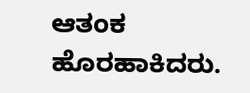ಆತಂಕ ಹೊರಹಾಕಿದರು.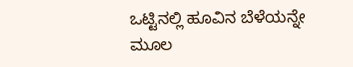ಒಟ್ಟಿನಲ್ಲಿ ಹೂವಿನ ಬೆಳೆಯನ್ನೇ ಮೂಲ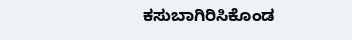ಕಸುಬಾಗಿರಿಸಿಕೊಂಡ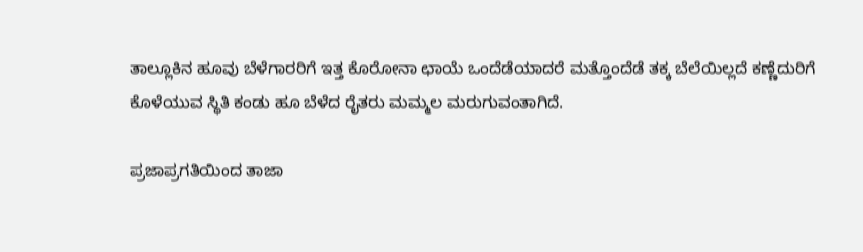ತಾಲ್ಲೂಕಿನ ಹೂವು ಬೆಳೆಗಾರರಿಗೆ ಇತ್ತ ಕೊರೋನಾ ಛಾಯೆ ಒಂದೆಡೆಯಾದರೆ ಮತ್ತೊಂದೆಡೆ ತಕ್ಕ ಬೆಲೆಯಿಲ್ಲದೆ ಕಣ್ಣೆದುರಿಗೆ ಕೊಳೆಯುವ ಸ್ಥಿತಿ ಕಂಡು ಹೂ ಬೆಳೆದ ರೈತರು ಮಮ್ಮಲ ಮರುಗುವಂತಾಗಿದೆ.

ಪ್ರಜಾಪ್ರಗತಿಯಿಂದ ತಾಜಾ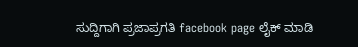ಸುದ್ದಿಗಾಗಿ ಪ್ರಜಾಪ್ರಗತಿ facebook page ಲೈಕ್ ಮಾಡಿ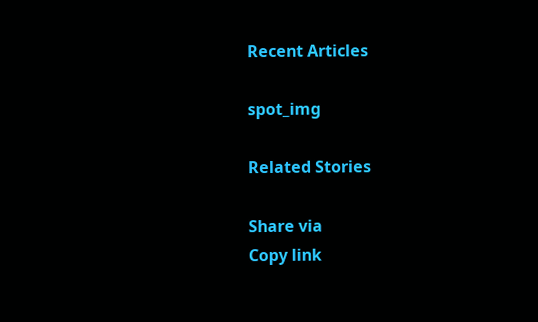Recent Articles

spot_img

Related Stories

Share via
Copy link